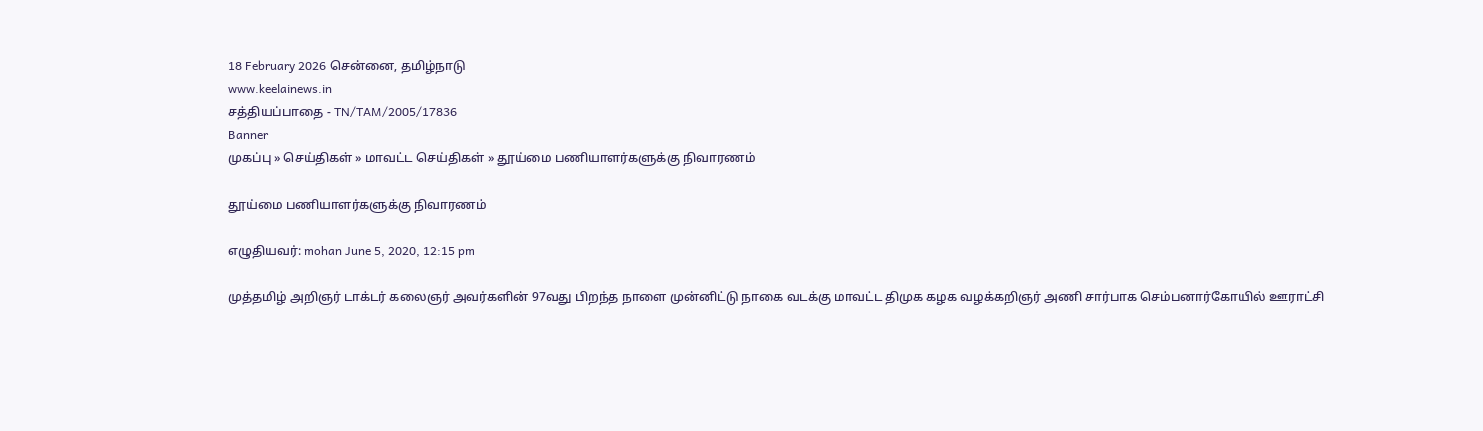18 February 2026 சென்னை, தமிழ்நாடு
www.keelainews.in
சத்தியப்பாதை - TN/TAM/2005/17836
Banner
முகப்பு » செய்திகள் » மாவட்ட செய்திகள் » தூய்மை பணியாளர்களுக்கு நிவாரணம்

தூய்மை பணியாளர்களுக்கு நிவாரணம்

எழுதியவர்: mohan June 5, 2020, 12:15 pm

முத்தமிழ் அறிஞர் டாக்டர் கலைஞர் அவர்களின் 97வது பிறந்த நாளை முன்னிட்டு நாகை வடக்கு மாவட்ட திமுக கழக வழக்கறிஞர் அணி சார்பாக செம்பனார்கோயில் ஊராட்சி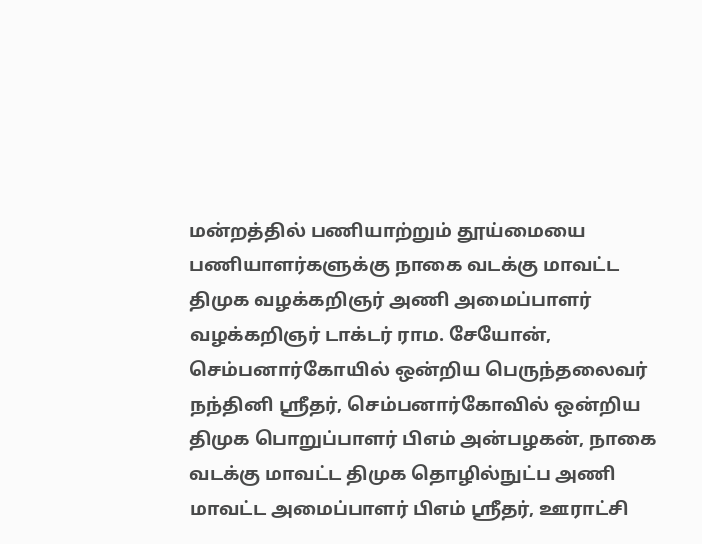மன்றத்தில் பணியாற்றும் தூய்மையை பணியாளர்களுக்கு நாகை வடக்கு மாவட்ட திமுக வழக்கறிஞர் அணி அமைப்பாளர் வழக்கறிஞர் டாக்டர் ராம. சேயோன், செம்பனார்கோயில் ஒன்றிய பெருந்தலைவர் நந்தினி ஸ்ரீதர், செம்பனார்கோவில் ஒன்றிய திமுக பொறுப்பாளர் பிஎம் அன்பழகன், நாகை வடக்கு மாவட்ட திமுக தொழில்நுட்ப அணி மாவட்ட அமைப்பாளர் பிஎம் ஸ்ரீதர், ஊராட்சி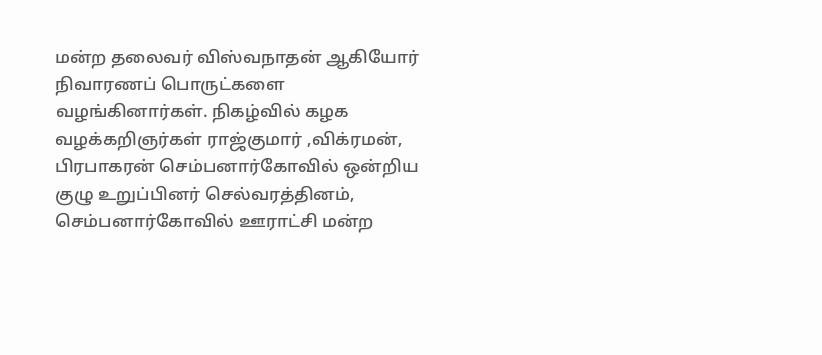மன்ற தலைவர் விஸ்வநாதன் ஆகியோர் நிவாரணப் பொருட்களை வழங்கினார்கள். நிகழ்வில் கழக வழக்கறிஞர்கள் ராஜ்குமார் ,விக்ரமன், பிரபாகரன் செம்பனார்கோவில் ஒன்றிய குழு உறுப்பினர் செல்வரத்தினம், செம்பனார்கோவில் ஊராட்சி மன்ற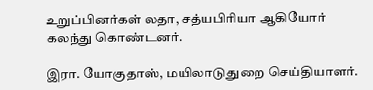உறுப்பினர்கள் லதா, சத்யபிரியா ஆகியோர் கலந்து கொண்டனர்.

இரா. யோகுதாஸ், மயிலாடுதுறை செய்தியாளர்.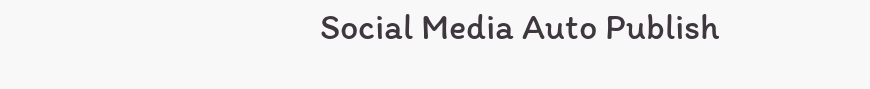Social Media Auto Publish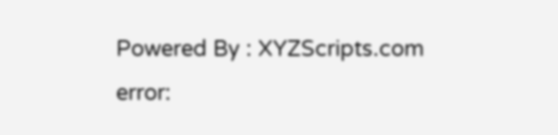Powered By : XYZScripts.com
error: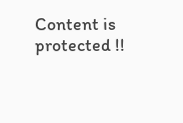Content is protected !!